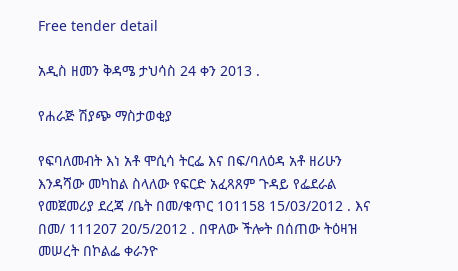Free tender detail

አዲስ ዘመን ቅዳሜ ታህሳስ 24 ቀን 2013 .

የሐራጅ ሽያጭ ማስታወቂያ

የፍባለመብት እነ አቶ ሞሲሳ ትርፌ እና በፍ/ባለዕዳ አቶ ዘሪሁን እንዳሻው መካከል ስላለው የፍርድ አፈጻጸም ጉዳይ የፌደራል የመጀመሪያ ደረጃ /ቤት በመ/ቁጥር 101158 15/03/2012 . እና በመ/ 111207 20/5/2012 . በዋለው ችሎት በሰጠው ትዕዛዝ መሠረት በኮልፌ ቀራንዮ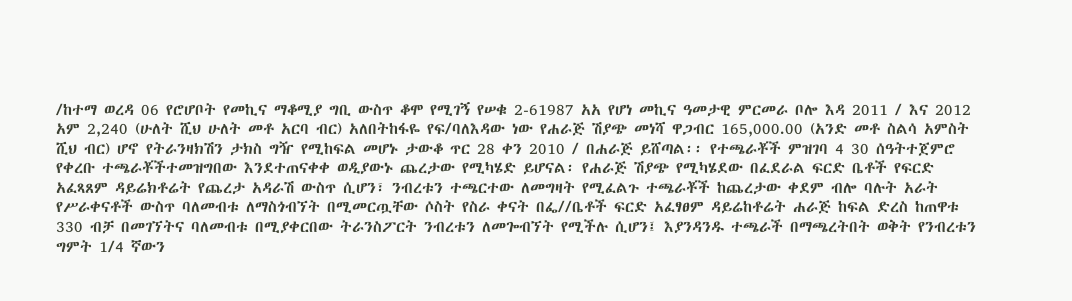/ከተማ ወረዳ 06 የሮሆቦት የመኪና ማቆሚያ ግቢ ውስጥ ቆሞ የሚገኝ የሠቁ 2-61987 አአ የሆነ መኪና ዓመታዊ ምርመራ ቦሎ እዳ 2011 / እና 2012 አም 2,240 (ሁለት ሺህ ሁለት መቶ አርባ ብር) አለበትከፋዬ የፍ/ባለእዳው ነው የሐራጅ ሽያጭ መነሻ ዋጋብር 165,000.00 (አንድ መቶ ስልሳ አምስት ሺህ ብር) ሆኖ የትራንዛክሽን ታክስ ግዥ የሚከፍል መሆኑ ታውቆ ጥር 28 ቀን 2010 / በሐራጅ ይሸጣል፡፡ የተጫራቾች ምዝገባ 4 30 ሰዓትተጀምሮ የቀረቡ ተጫራቾችተመዝግበው እንደተጠናቀቀ ወዲያውኑ ጨረታው የሚካሄድ ይሆናል፡ የሐራጅ ሽያጭ የሚካሄደው በፈደራል ፍርድ ቤቶች የፍርድ አፈጻጸም ዳይሬክቶሬት የጨረታ አዳራሽ ውስጥ ሲሆን፣ ንብረቱን ተጫርተው ለመግዛት የሚፈልጉ ተጫራቾች ከጨረታው ቀደም ብሎ ባሉት አራት የሥራቀናቶች ውስጥ ባለመብቱ ለማስጎብኘት በሚመርጧቸው ሶስት የስራ ቀናት በፌ//ቤቶች ፍርድ አፈፃፀም ዳይሬከቶሬት ሐራጅ ከፍል ድረስ ከጠዋቱ 330 ብቻ በመገኘትና ባለመብቱ በሚያቀርበው ትራንስፖርት ንብረቱን ለመጐብኘት የሚችሉ ሲሆን፤ እያንዳንዱ ተጫራች በማጫረትበት ወቅት የንብረቱን ግምት 1/4 ኛውን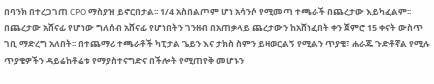በባንክ በተረጋገጠ CPO ማስያዝ ይኖርበታል፡፡ 1/4 አስበልጦም ሆነ አሳንሶ የሚመጣ ተጫራች በጨረታው እይካፈልም፡፡ በጨረታው አሸናፊ የሆነው ግለሰብ አሸናፊ የሆነበትን ገንዘብ በአጠቃላይ ጨረታውን ከአሸነፈበት ቀን ጀምሮ 15 ቀናት ውስጥ ገቢ ማድረግ አለበት፡፡ በተጨማሪ ተጫራቶች ካፒታል ጌይን እና ታክስ ስምን ይዛወርልኝ የሚልን ጥያቄ፣ ሐራጁ ጉድቶኛል የሚሉ ጥያቄዎችን ዳይሬከቶሬቱ የማያስተናግድና በችሎት የሚጠየቅ መሆኑን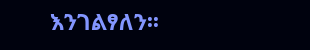እንገልፃለን፡፡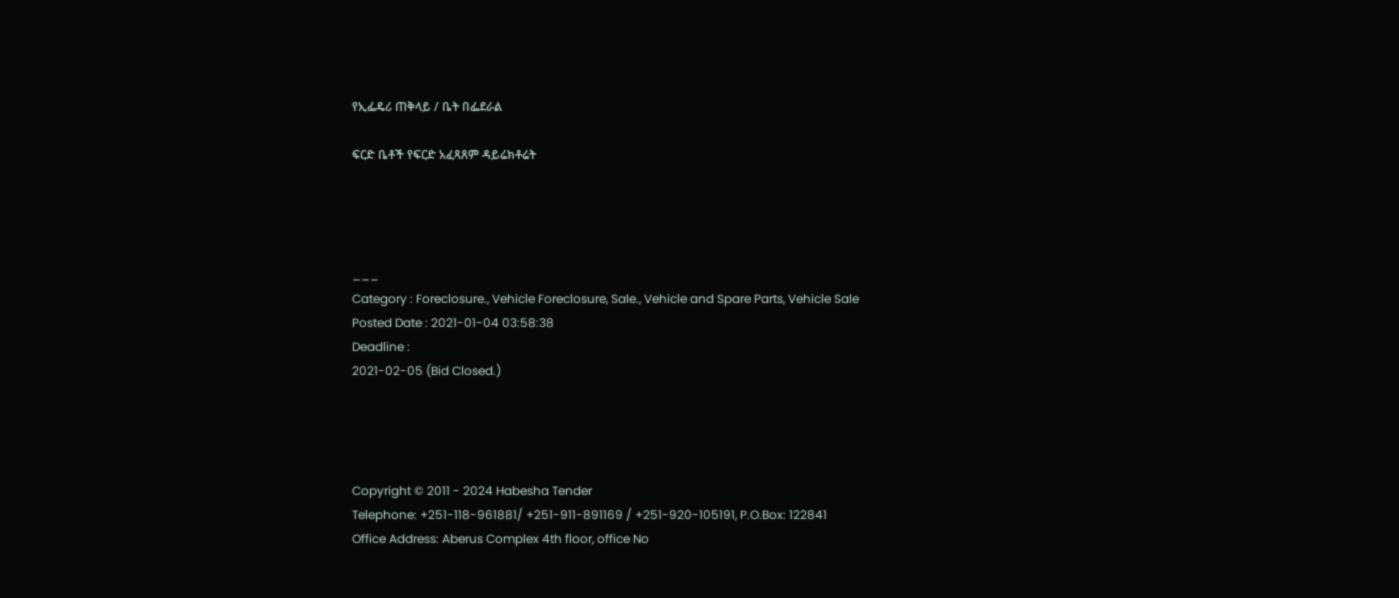የኢፌዴሪ ጠቅላይ / ቤት በፌደራል

ፍርድ ቤቶች የፍርድ አፈጻጸም ዳይሬክቶሬት




___
Category : Foreclosure., Vehicle Foreclosure, Sale., Vehicle and Spare Parts, Vehicle Sale
Posted Date : 2021-01-04 03:58:38
Deadline :
2021-02-05 (Bid Closed.)




Copyright © 2011 - 2024 Habesha Tender
Telephone: +251-118-961881/ +251-911-891169 / +251-920-105191, P.O.Box: 122841
Office Address: Aberus Complex 4th floor, office No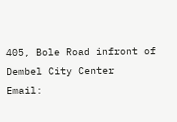405, Bole Road infront of Dembel City Center
Email: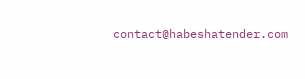contact@habeshatender.com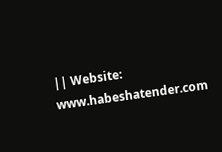|| Website: www.habeshatender.com